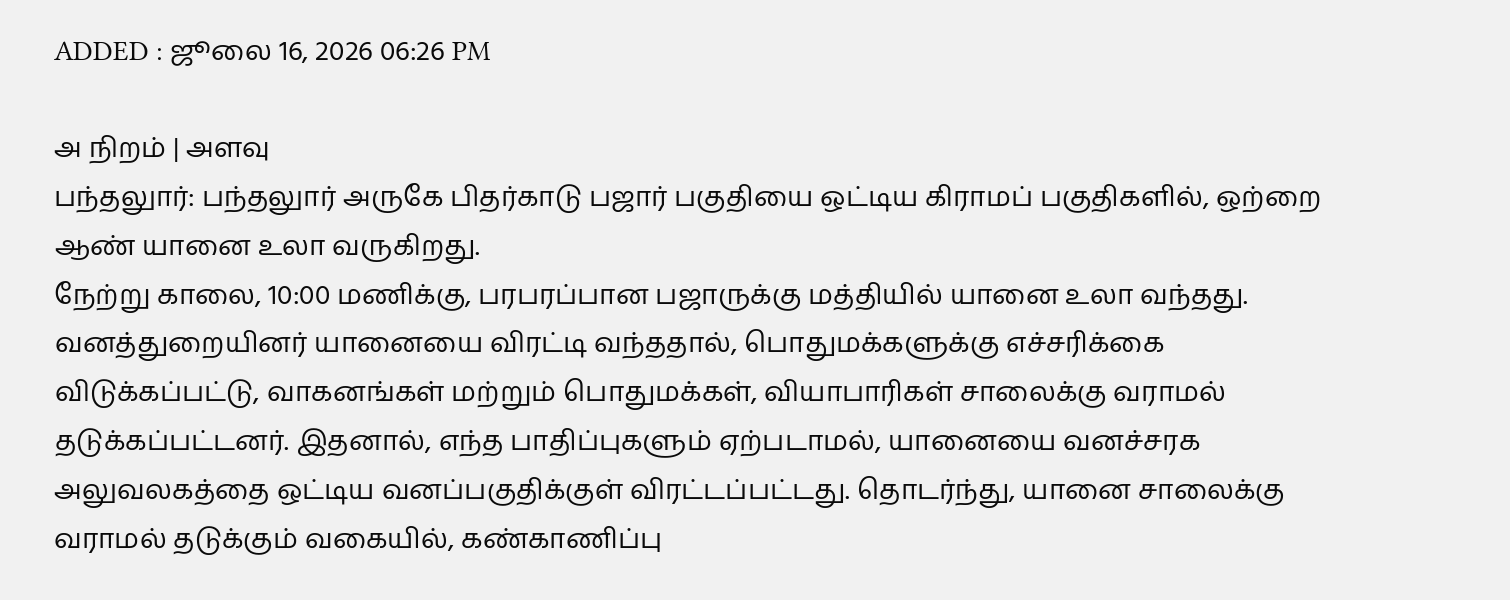ADDED : ஜூலை 16, 2026 06:26 PM

அ நிறம் | அளவு
பந்தலுார்: பந்தலுார் அருகே பிதர்காடு பஜார் பகுதியை ஒட்டிய கிராமப் பகுதிகளில், ஒற்றை ஆண் யானை உலா வருகிறது.
நேற்று காலை, 10:00 மணிக்கு, பரபரப்பான பஜாருக்கு மத்தியில் யானை உலா வந்தது. வனத்துறையினர் யானையை விரட்டி வந்ததால், பொதுமக்களுக்கு எச்சரிக்கை விடுக்கப்பட்டு, வாகனங்கள் மற்றும் பொதுமக்கள், வியாபாரிகள் சாலைக்கு வராமல் தடுக்கப்பட்டனர். இதனால், எந்த பாதிப்புகளும் ஏற்படாமல், யானையை வனச்சரக அலுவலகத்தை ஒட்டிய வனப்பகுதிக்குள் விரட்டப்பட்டது. தொடர்ந்து, யானை சாலைக்கு வராமல் தடுக்கும் வகையில், கண்காணிப்பு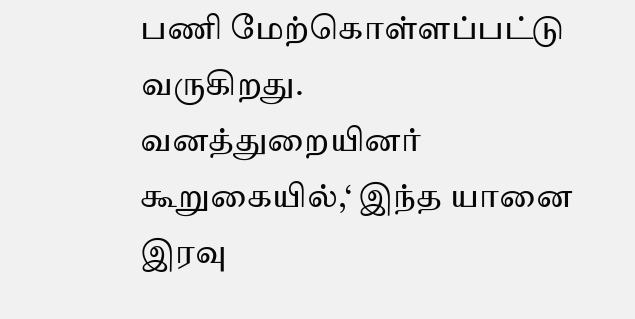பணி மேற்கொள்ளப்பட்டு வருகிறது. வனத்துறையினர் கூறுகையில்,‘ இந்த யானை இரவு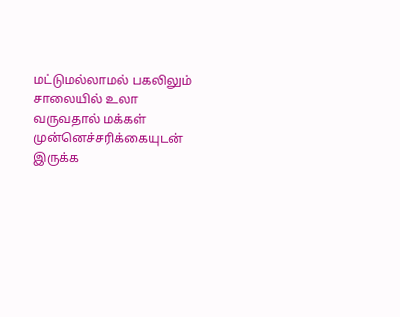மட்டுமல்லாமல் பகலிலும் சாலையில் உலா வருவதால் மக்கள் முன்னெச்சரிக்கையுடன் இருக்க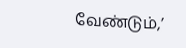வேண்டும்,’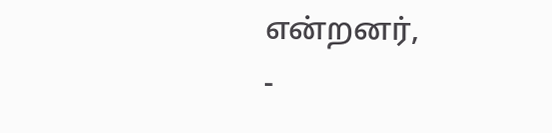என்றனர்,
-